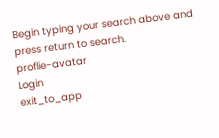Begin typing your search above and press return to search.
proflie-avatar
Login
exit_to_app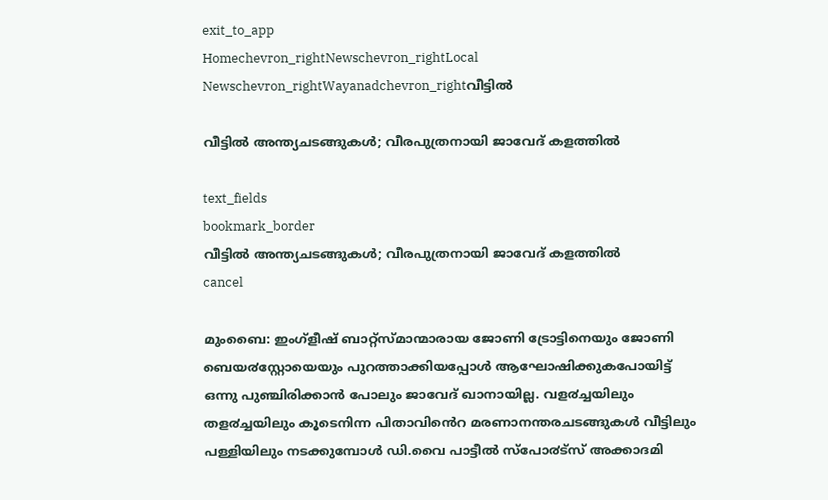exit_to_app
Homechevron_rightNewschevron_rightLocal Newschevron_rightWayanadchevron_rightവീട്ടില്‍

വീട്ടില്‍ അന്ത്യചടങ്ങുകള്‍; വീരപുത്രനായി ജാവേദ് കളത്തില്‍

text_fields
bookmark_border
വീട്ടില്‍ അന്ത്യചടങ്ങുകള്‍; വീരപുത്രനായി ജാവേദ് കളത്തില്‍
cancel

മുംബൈ: ഇംഗ്ളീഷ് ബാറ്റ്സ്മാന്മാരായ ജോണി ട്രോട്ടിനെയും ജോണി ബെയ൪സ്റ്റോയെയും പുറത്താക്കിയപ്പോൾ ആഘോഷിക്കുകപോയിട്ട് ഒന്നു പുഞ്ചിരിക്കാൻ പോലും ജാവേദ് ഖാനായില്ല. വള൪ച്ചയിലും തള൪ച്ചയിലും കൂടെനിന്ന പിതാവിൻെറ മരണാനന്തരചടങ്ങുകൾ വീട്ടിലും പള്ളിയിലും നടക്കുമ്പോൾ ഡി.വൈ പാട്ടീൽ സ്പോ൪ട്സ് അക്കാദമി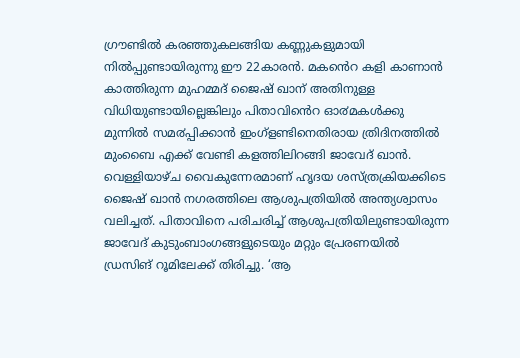ഗ്രൗണ്ടിൽ കരഞ്ഞുകലങ്ങിയ കണ്ണുകളുമായി നിൽപ്പുണ്ടായിരുന്നു ഈ 22കാരൻ. മകൻെറ കളി കാണാൻ കാത്തിരുന്ന മുഹമ്മദ് ജൈഷ് ഖാന് അതിനുള്ള വിധിയുണ്ടായില്ലെങ്കിലും പിതാവിൻെറ ഓ൪മകൾക്കു മുന്നിൽ സമ൪പ്പിക്കാൻ ഇംഗ്ളണ്ടിനെതിരായ ത്രിദിനത്തിൽ മുംബൈ എക്ക് വേണ്ടി കളത്തിലിറങ്ങി ജാവേദ് ഖാൻ. വെള്ളിയാഴ്ച വൈകുന്നേരമാണ് ഹൃദയ ശസ്ത്രക്രിയക്കിടെ ജൈഷ് ഖാൻ നഗരത്തിലെ ആശുപത്രിയിൽ അന്ത്യശ്വാസം വലിച്ചത്. പിതാവിനെ പരിചരിച്ച് ആശുപത്രിയിലുണ്ടായിരുന്ന ജാവേദ് കുടുംബാംഗങ്ങളുടെയും മറ്റും പ്രേരണയിൽ ഡ്രസിങ് റൂമിലേക്ക് തിരിച്ചു. ‘ആ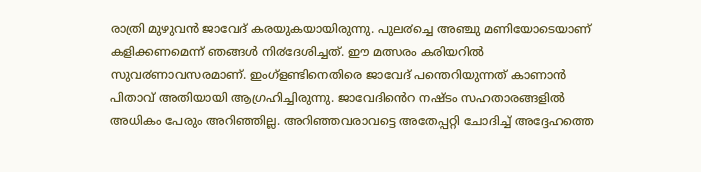രാത്രി മുഴുവൻ ജാവേദ് കരയുകയായിരുന്നു. പുല൪ച്ചെ അഞ്ചു മണിയോടെയാണ് കളിക്കണമെന്ന് ഞങ്ങൾ നി൪ദേശിച്ചത്. ഈ മത്സരം കരിയറിൽ സുവ൪ണാവസരമാണ്. ഇംഗ്ളണ്ടിനെതിരെ ജാവേദ് പന്തെറിയുന്നത് കാണാൻ പിതാവ് അതിയായി ആഗ്രഹിച്ചിരുന്നു. ജാവേദിൻെറ നഷ്ടം സഹതാരങ്ങളിൽ അധികം പേരും അറിഞ്ഞില്ല. അറിഞ്ഞവരാവട്ടെ അതേപ്പറ്റി ചോദിച്ച് അദ്ദേഹത്തെ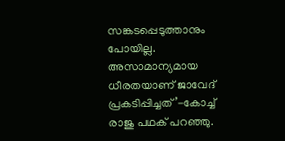സങ്കടപ്പെടുത്താനും പോയില്ല. അസാമാന്യമായ ധീരതയാണ് ജാവേദ് പ്രകടിപ്പിച്ചത്’-കോച്ച് രാജു പഥക് പറഞ്ഞു.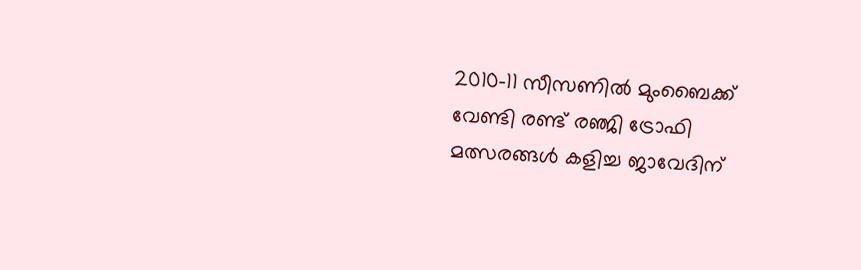2010-11 സീസണിൽ മുംബൈക്ക് വേണ്ടി രണ്ട് രഞ്ജി ട്രോഫി മത്സരങ്ങൾ കളിച്ച ജാവേദിന്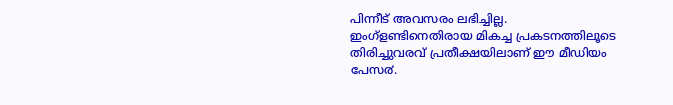പിന്നീട് അവസരം ലഭിച്ചില്ല. ഇംഗ്ളണ്ടിനെതിരായ മികച്ച പ്രകടനത്തിലൂടെ തിരിച്ചുവരവ് പ്രതീക്ഷയിലാണ് ഈ മീഡിയം പേസ൪.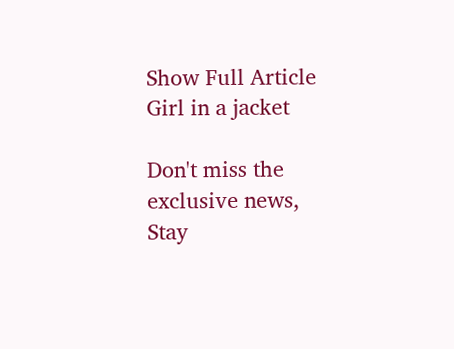Show Full Article
Girl in a jacket

Don't miss the exclusive news, Stay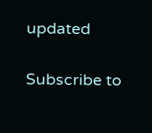updated

Subscribe to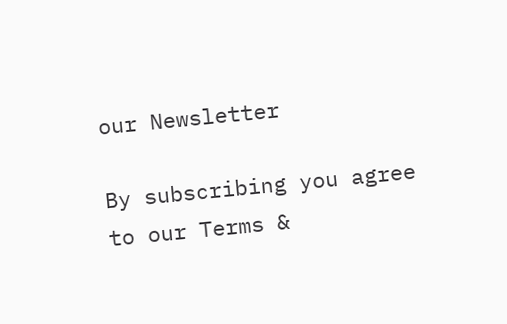our Newsletter

By subscribing you agree to our Terms &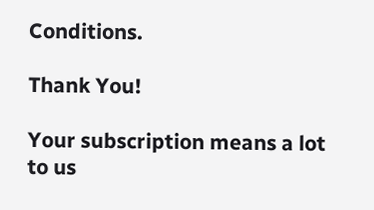Conditions.

Thank You!

Your subscription means a lot to us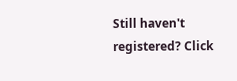Still haven't registered? Click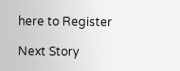here to Register

Next Story